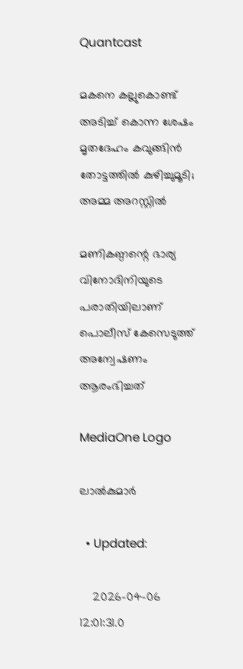Quantcast

മകനെ കല്ലുകൊണ്ട് അടിച്ച് കൊന്ന ശേഷം മൃതദേഹം കവുങ്ങിൻ തോട്ടത്തിൽ കുഴിച്ചുമൂടി; അമ്മ അറസ്റ്റിൽ

മണികണ്ഠന്റെ ഭാര്യ വിനോദിനിയുടെ പരാതിയിലാണ് പൊലീസ് കേസെടുത്ത് അന്വേഷണം ആരംഭിച്ചത്

MediaOne Logo

ലാൽകുമാർ

  • Updated:

    2026-04-06 12:01:31.0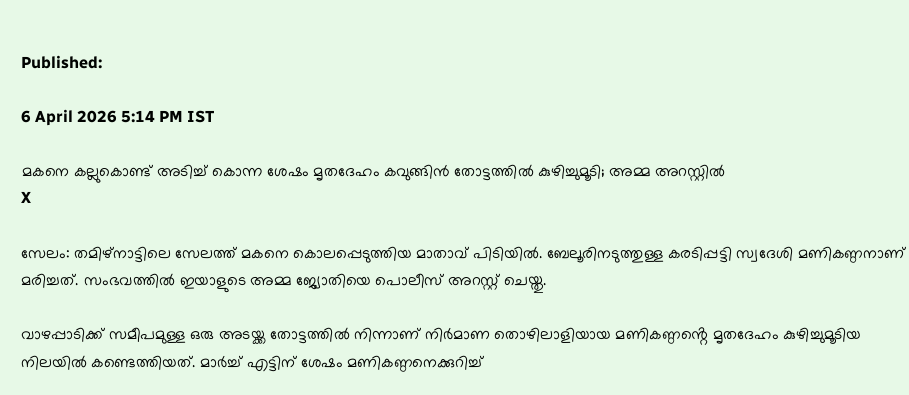Published:

6 April 2026 5:14 PM IST

മകനെ കല്ലുകൊണ്ട് അടിച്ച് കൊന്ന ശേഷം മൃതദേഹം കവുങ്ങിൻ തോട്ടത്തിൽ കുഴിച്ചുമൂടി; അമ്മ അറസ്റ്റിൽ
X

സേലം: തമിഴ്നാട്ടിലെ സേലത്ത് മകനെ കൊലപ്പെടുത്തിയ മാതാവ് പിടിയിൽ. ബേലൂരിനടുത്തുള്ള കരടിപ്പട്ടി സ്വദേശി മണികണ്ഠനാണ് മരിച്ചത്. സംഭവത്തിൽ ഇയാളുടെ അമ്മ ജ്യോതിയെ പൊലീസ് അറസ്റ്റ് ചെയ്തു.

വാഴപ്പാടിക്ക് സമീപമുള്ള ഒരു അടയ്ക്ക തോട്ടത്തിൽ നിന്നാണ് നിർമാണ തൊഴിലാളിയായ മണികണ്ഠൻ്റെ മൃതദേഹം കുഴിച്ചുമൂടിയ നിലയിൽ കണ്ടെത്തിയത്. മാർച്ച് എട്ടിന് ശേഷം മണികണ്ഠനെക്കുറിച്ച്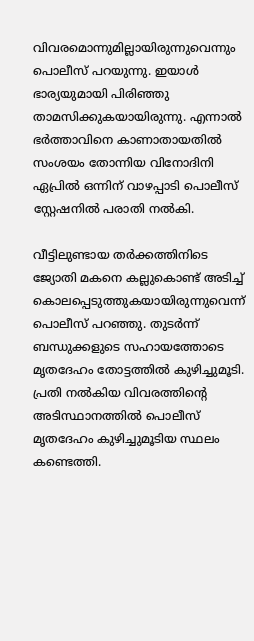വിവരമൊന്നുമില്ലായിരുന്നുവെന്നും പൊലീസ് പറയുന്നു. ഇയാൾ ഭാര്യയുമായി പിരിഞ്ഞു താമസിക്കുകയായിരുന്നു. എന്നാൽ ഭ‍ർത്താവിനെ കാണാതായതിൽ സംശയം തോന്നിയ വിനോദിനി ഏപ്രിൽ ഒന്നിന് വാഴപ്പാടി പൊലീസ് സ്റ്റേഷനിൽ പരാതി നൽകി.

വീട്ടിലുണ്ടായ തർക്കത്തിനിടെ ജ്യോതി മകനെ കല്ലുകൊണ്ട് അടിച്ച് കൊലപ്പെടുത്തുകയായിരുന്നുവെന്ന് പൊലീസ് പറഞ്ഞു. തുടർന്ന് ബന്ധുക്കളുടെ സഹായത്തോടെ മൃതദേഹം തോട്ടത്തിൽ കുഴിച്ചുമൂടി. പ്രതി നൽകിയ വിവരത്തിന്റെ അടിസ്ഥാനത്തിൽ പൊലീസ് മൃതദേഹം കുഴിച്ചുമൂടിയ സ്ഥലം കണ്ടെത്തി.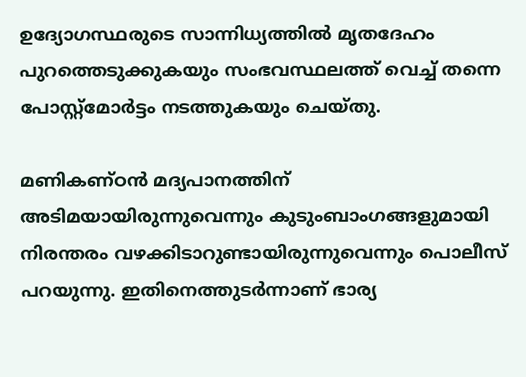ഉദ്യോഗസ്ഥരുടെ സാന്നിധ്യത്തിൽ മൃതദേഹം പുറത്തെടുക്കുകയും സംഭവസ്ഥലത്ത് വെച്ച് തന്നെ പോസ്റ്റ്‌മോർട്ടം നടത്തുകയും ചെയ്തു.

മണികണ്ഠൻ മദ്യപാനത്തിന് അടിമയായിരുന്നുവെന്നും കുടുംബാംഗങ്ങളുമായി നിരന്തരം വഴക്കിടാറുണ്ടായിരുന്നുവെന്നും പൊലീസ് പറയുന്നു. ഇതിനെത്തുടർന്നാണ് ഭാര്യ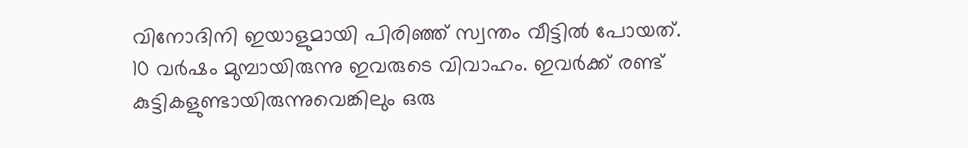വിനോദിനി ഇയാളുമായി പിരിഞ്ഞ് സ്വന്തം വീട്ടിൽ പോയത്. 10 വർഷം മുമ്പായിരുന്നു ഇവരുടെ വിവാഹം. ഇവർക്ക് രണ്ട് കുട്ടികളുണ്ടായിരുന്നുവെങ്കിലും ഒരു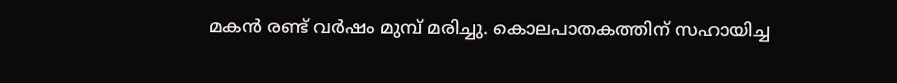മകൻ രണ്ട് വർഷം മുമ്പ് മരിച്ചു. കൊലപാതകത്തിന് സഹായിച്ച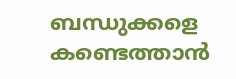ബന്ധുക്കളെ കണ്ടെത്താൻ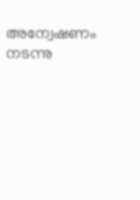അന്വേഷണം നടന്നു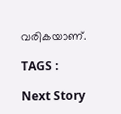വരികയാണ്.

TAGS :

Next Story